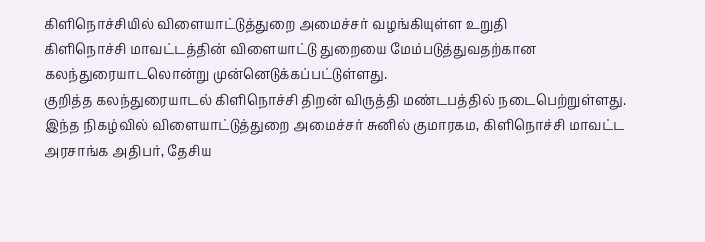கிளிநொச்சியில் விளையாட்டுத்துறை அமைச்சர் வழங்கியுள்ள உறுதி
கிளிநொச்சி மாவட்டத்தின் விளையாட்டு துறையை மேம்படுத்துவதற்கான கலந்துரையாடலொன்று முன்னெடுக்கப்பட்டுள்ளது.
குறித்த கலந்துரையாடல் கிளிநொச்சி திறன் விருத்தி மண்டபத்தில் நடைபெற்றுள்ளது.
இந்த நிகழ்வில் விளையாட்டுத்துறை அமைச்சர் சுனில் குமாரகம, கிளிநொச்சி மாவட்ட அரசாங்க அதிபர், தேசிய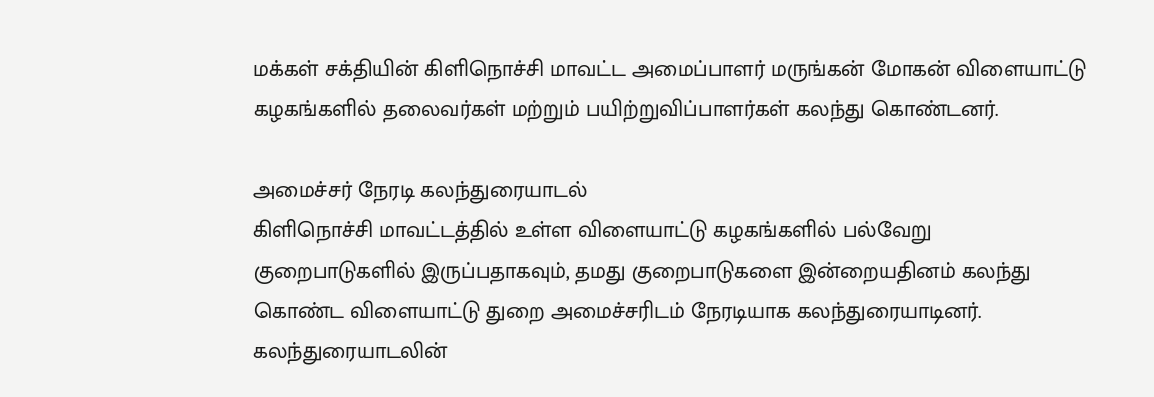மக்கள் சக்தியின் கிளிநொச்சி மாவட்ட அமைப்பாளர் மருங்கன் மோகன் விளையாட்டு கழகங்களில் தலைவர்கள் மற்றும் பயிற்றுவிப்பாளர்கள் கலந்து கொண்டனர்.

அமைச்சர் நேரடி கலந்துரையாடல்
கிளிநொச்சி மாவட்டத்தில் உள்ள விளையாட்டு கழகங்களில் பல்வேறு குறைபாடுகளில் இருப்பதாகவும், தமது குறைபாடுகளை இன்றையதினம் கலந்து கொண்ட விளையாட்டு துறை அமைச்சரிடம் நேரடியாக கலந்துரையாடினர்.
கலந்துரையாடலின்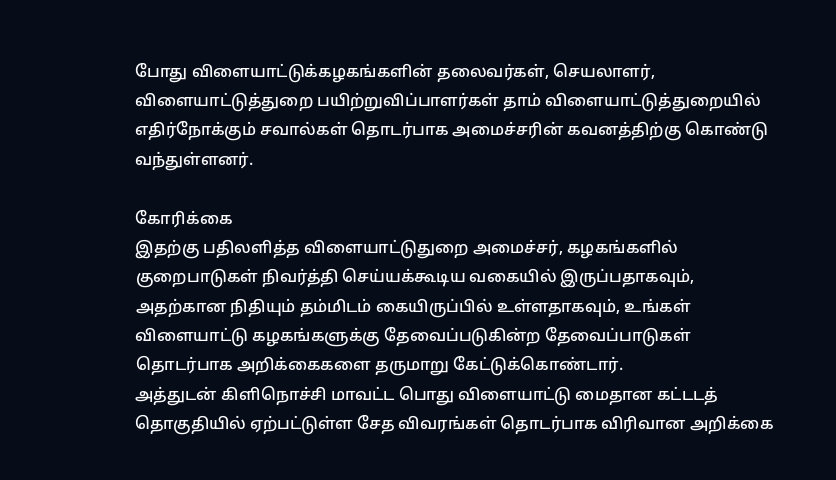போது விளையாட்டுக்கழகங்களின் தலைவர்கள், செயலாளர், விளையாட்டுத்துறை பயிற்றுவிப்பாளர்கள் தாம் விளையாட்டுத்துறையில் எதிர்நோக்கும் சவால்கள் தொடர்பாக அமைச்சரின் கவனத்திற்கு கொண்டு வந்துள்ளனர்.

கோரிக்கை
இதற்கு பதிலளித்த விளையாட்டுதுறை அமைச்சர், கழகங்களில் குறைபாடுகள் நிவர்த்தி செய்யக்கூடிய வகையில் இருப்பதாகவும், அதற்கான நிதியும் தம்மிடம் கையிருப்பில் உள்ளதாகவும், உங்கள் விளையாட்டு கழகங்களுக்கு தேவைப்படுகின்ற தேவைப்பாடுகள் தொடர்பாக அறிக்கைகளை தருமாறு கேட்டுக்கொண்டார்.
அத்துடன் கிளிநொச்சி மாவட்ட பொது விளையாட்டு மைதான கட்டடத் தொகுதியில் ஏற்பட்டுள்ள சேத விவரங்கள் தொடர்பாக விரிவான அறிக்கை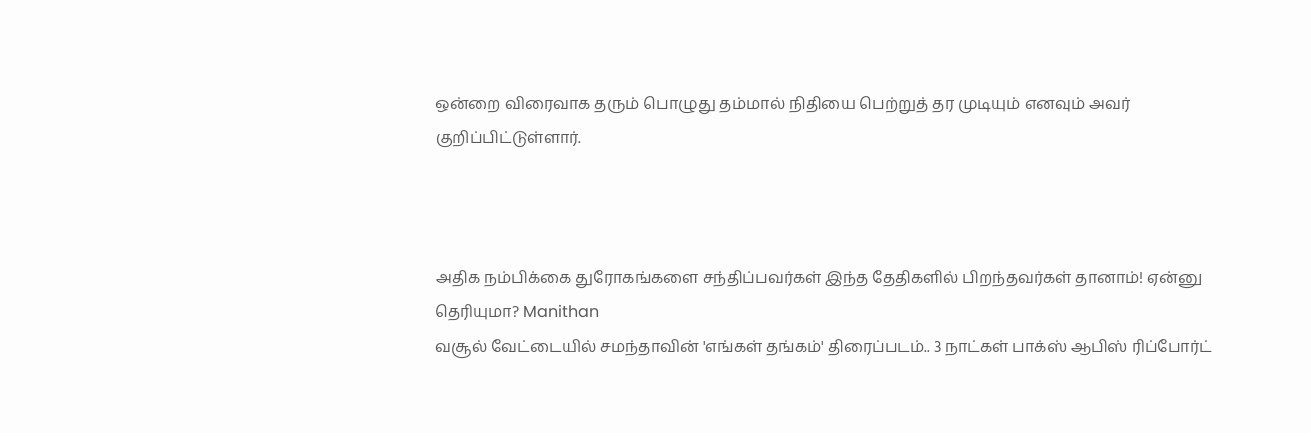ஒன்றை விரைவாக தரும் பொழுது தம்மால் நிதியை பெற்றுத் தர முடியும் எனவும் அவர் குறிப்பிட்டுள்ளார்.



அதிக நம்பிக்கை துரோகங்களை சந்திப்பவர்கள் இந்த தேதிகளில் பிறந்தவர்கள் தானாம்! ஏன்னு தெரியுமா? Manithan
வசூல் வேட்டையில் சமந்தாவின் 'எங்கள் தங்கம்' திரைப்படம்.. 3 நாட்கள் பாக்ஸ் ஆபிஸ் ரிப்போர்ட்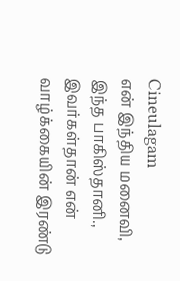Cineulagam
என் இந்திய மனைவி, இந்த பாகிஸ்தானி., இவர்கள்தான் என் வாழ்க்கையின் இரண்டு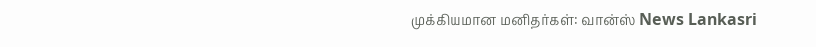முக்கியமான மனிதர்கள்: வான்ஸ் News Lankasri